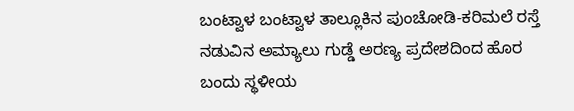ಬಂಟ್ವಾಳ ಬಂಟ್ವಾಳ ತಾಲ್ಲೂಕಿನ ಪುಂಚೋಡಿ-ಕರಿಮಲೆ ರಸ್ತೆ ನಡುವಿನ ಅಮ್ಯಾಲು ಗುಡ್ಡೆ ಅರಣ್ಯ ಪ್ರದೇಶದಿಂದ ಹೊರ ಬಂದು ಸ್ಥಳೀಯ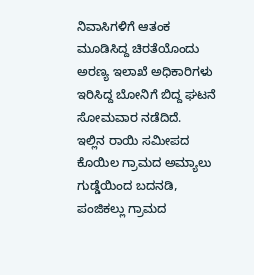ನಿವಾಸಿಗಳಿಗೆ ಆತಂಕ ಮೂಡಿಸಿದ್ದ ಚಿರತೆಯೊಂದು ಅರಣ್ಯ ಇಲಾಖೆ ಅಧಿಕಾರಿಗಳು ಇರಿಸಿದ್ದ ಬೋನಿಗೆ ಬಿದ್ದ ಘಟನೆ ಸೋಮವಾರ ನಡೆದಿದೆ.
ಇಲ್ಲಿನ ರಾಯಿ ಸಮೀಪದ ಕೊಯಿಲ ಗ್ರಾಮದ ಅಮ್ಯಾಲು ಗುಡ್ಡೆಯಿಂದ ಬದನಡಿ, ಪಂಜಿಕಲ್ಲು ಗ್ರಾಮದ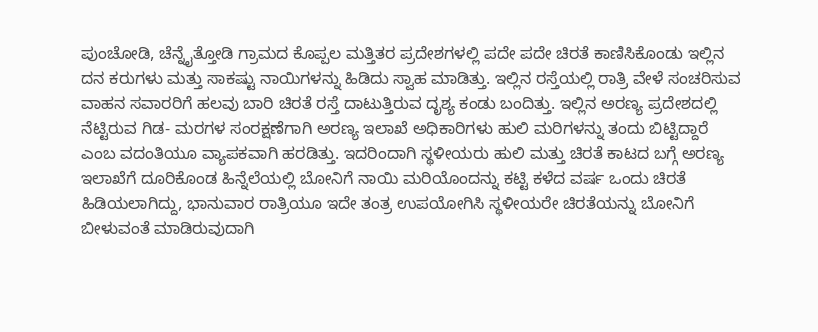ಪುಂಚೋಡಿ, ಚೆನ್ನೈತ್ತೋಡಿ ಗ್ರಾಮದ ಕೊಪ್ಪಲ ಮತ್ತಿತರ ಪ್ರದೇಶಗಳಲ್ಲಿ ಪದೇ ಪದೇ ಚಿರತೆ ಕಾಣಿಸಿಕೊಂಡು ಇಲ್ಲಿನ ದನ ಕರುಗಳು ಮತ್ತು ಸಾಕಷ್ಟು ನಾಯಿಗಳನ್ನು ಹಿಡಿದು ಸ್ವಾಹ ಮಾಡಿತ್ತು. ಇಲ್ಲಿನ ರಸ್ತೆಯಲ್ಲಿ ರಾತ್ರಿ ವೇಳೆ ಸಂಚರಿಸುವ ವಾಹನ ಸವಾರರಿಗೆ ಹಲವು ಬಾರಿ ಚಿರತೆ ರಸ್ತೆ ದಾಟುತ್ತಿರುವ ದೃಶ್ಯ ಕಂಡು ಬಂದಿತ್ತು. ಇಲ್ಲಿನ ಅರಣ್ಯ ಪ್ರದೇಶದಲ್ಲಿ ನೆಟ್ಟಿರುವ ಗಿಡ- ಮರಗಳ ಸಂರಕ್ಷಣೆಗಾಗಿ ಅರಣ್ಯ ಇಲಾಖೆ ಅಧಿಕಾರಿಗಳು ಹುಲಿ ಮರಿಗಳನ್ನು ತಂದು ಬಿಟ್ಟಿದ್ದಾರೆ ಎಂಬ ವದಂತಿಯೂ ವ್ಯಾಪಕವಾಗಿ ಹರಡಿತ್ತು. ಇದರಿಂದಾಗಿ ಸ್ಥಳೀಯರು ಹುಲಿ ಮತ್ತು ಚಿರತೆ ಕಾಟದ ಬಗ್ಗೆ ಅರಣ್ಯ ಇಲಾಖೆಗೆ ದೂರಿಕೊಂಡ ಹಿನ್ನೆಲೆಯಲ್ಲಿ ಬೋನಿಗೆ ನಾಯಿ ಮರಿಯೊಂದನ್ನು ಕಟ್ಟಿ ಕಳೆದ ವರ್ಷ ಒಂದು ಚಿರತೆ ಹಿಡಿಯಲಾಗಿದ್ದು, ಭಾನುವಾರ ರಾತ್ರಿಯೂ ಇದೇ ತಂತ್ರ ಉಪಯೋಗಿಸಿ ಸ್ಥಳೀಯರೇ ಚಿರತೆಯನ್ನು ಬೋನಿಗೆ ಬೀಳುವಂತೆ ಮಾಡಿರುವುದಾಗಿ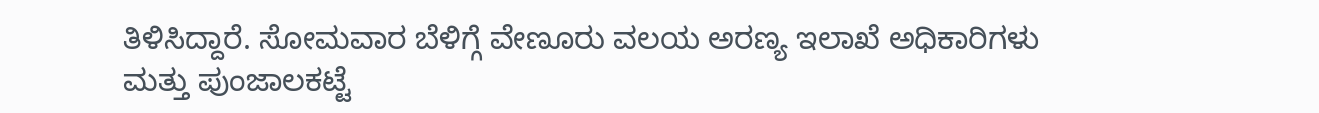ತಿಳಿಸಿದ್ದಾರೆ. ಸೋಮವಾರ ಬೆಳಿಗ್ಗೆ ವೇಣೂರು ವಲಯ ಅರಣ್ಯ ಇಲಾಖೆ ಅಧಿಕಾರಿಗಳು ಮತ್ತು ಪುಂಜಾಲಕಟ್ಟೆ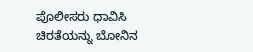ಪೊಲೀಸರು ಧಾವಿಸಿ ಚಿರತೆಯನ್ನು ಬೋನಿನ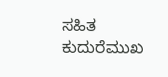ಸಹಿತ ಕುದುರೆಮುಖ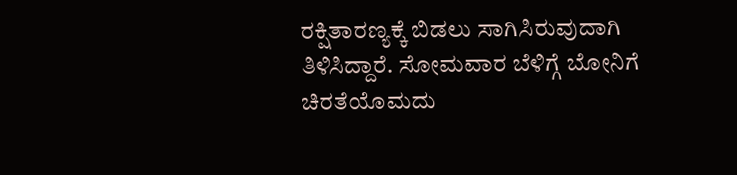ರಕ್ಷಿತಾರಣ್ಯಕ್ಕೆ ಬಿಡಲು ಸಾಗಿಸಿರುವುದಾಗಿ ತಿಳಿಸಿದ್ದಾರೆ. ಸೋಮವಾರ ಬೆಳಿಗ್ಗೆ ಬೋನಿಗೆ ಚಿರತೆಯೊಮದು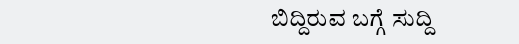ಬಿದ್ದಿರುವ ಬಗ್ಗೆ ಸುದ್ದಿ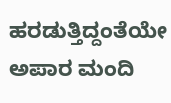ಹರಡುತ್ತಿದ್ದಂತೆಯೇ ಅಪಾರ ಮಂದಿ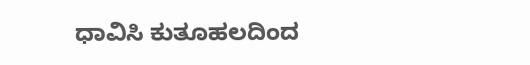ಧಾವಿಸಿ ಕುತೂಹಲದಿಂದ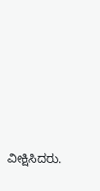ವೀಕ್ಷಿಸಿದರು.